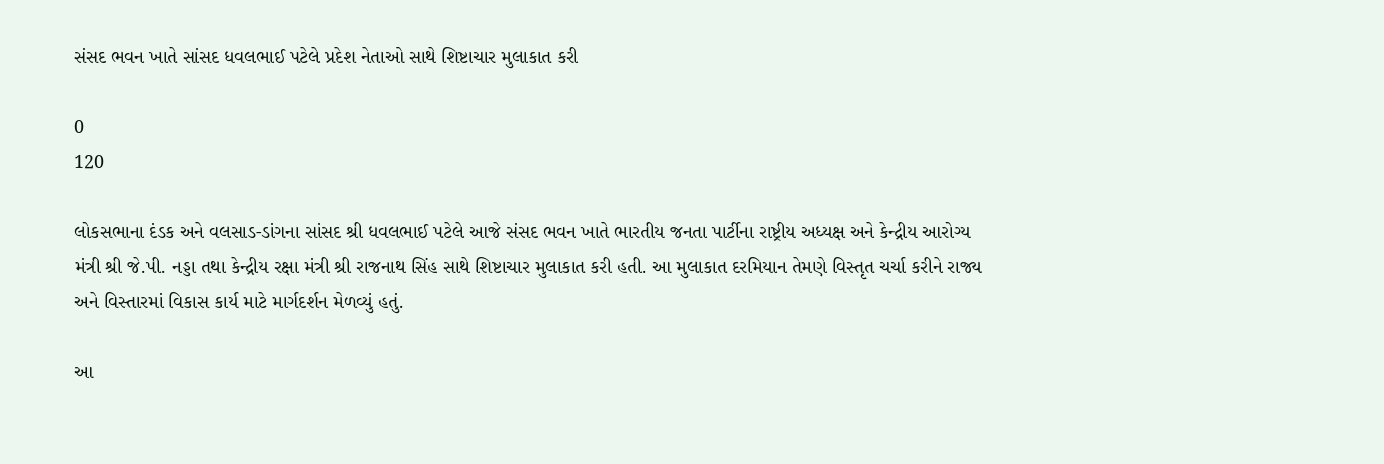સંસદ ભવન ખાતે સાંસદ ધવલભાઈ પટેલે પ્રદેશ નેતાઓ સાથે શિષ્ટાચાર મુલાકાત કરી

0
120

લોકસભાના દંડક અને વલસાડ-ડાંગના સાંસદ શ્રી ધવલભાઈ પટેલે આજે સંસદ ભવન ખાતે ભારતીય જનતા પાર્ટીના રાષ્ટ્રીય અધ્યક્ષ અને કેન્દ્રીય આરોગ્ય મંત્રી શ્રી જે.પી. નડ્ડા તથા કેન્દ્રીય રક્ષા મંત્રી શ્રી રાજનાથ સિંહ સાથે શિષ્ટાચાર મુલાકાત કરી હતી. આ મુલાકાત દરમિયાન તેમણે વિસ્તૃત ચર્ચા કરીને રાજ્ય અને વિસ્તારમાં વિકાસ કાર્ય માટે માર્ગદર્શન મેળવ્યું હતું.

આ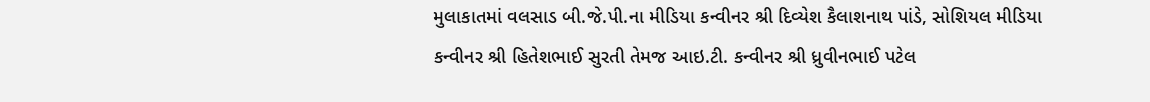મુલાકાતમાં વલસાડ બી.જે.પી.ના મીડિયા કન્વીનર શ્રી દિવ્યેશ કૈલાશનાથ પાંડે, સોશિયલ મીડિયા કન્વીનર શ્રી હિતેશભાઈ સુરતી તેમજ આઇ.ટી. કન્વીનર શ્રી ધ્રુવીનભાઈ પટેલ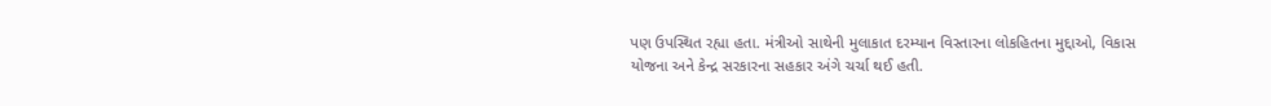પણ ઉપસ્થિત રહ્યા હતા. મંત્રીઓ સાથેની મુલાકાત દરમ્યાન વિસ્તારના લોકહિતના મુદ્દાઓ, વિકાસ યોજના અને કેન્દ્ર સરકારના સહકાર અંગે ચર્ચા થઈ હતી.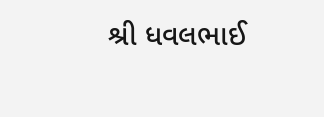શ્રી ધવલભાઈ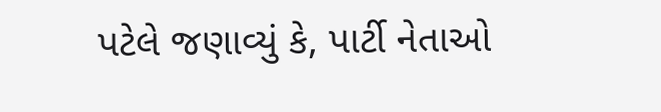પટેલે જણાવ્યું કે, પાર્ટી નેતાઓ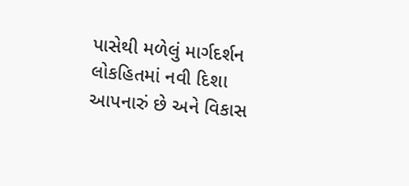પાસેથી મળેલું માર્ગદર્શન લોકહિતમાં નવી દિશા આપનારું છે અને વિકાસ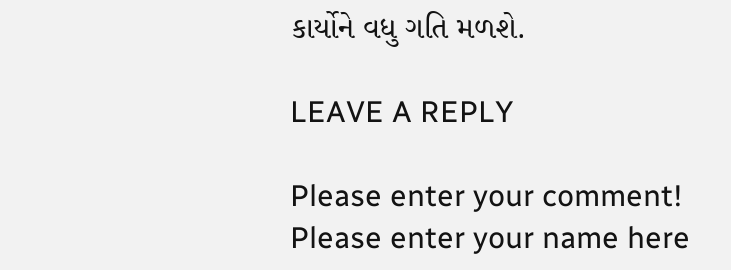કાર્યોને વધુ ગતિ મળશે.

LEAVE A REPLY

Please enter your comment!
Please enter your name here